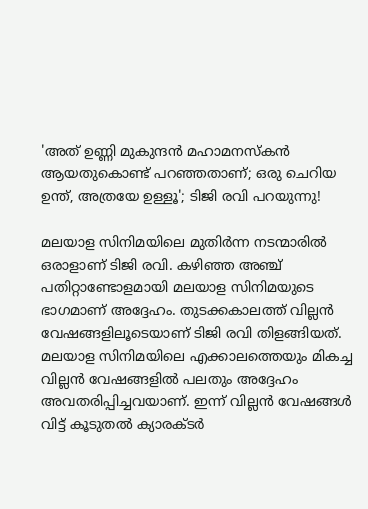'അത് ഉണ്ണി മുകുന്ദൻ മഹാമനസ്കൻ ആയതുകൊണ്ട് പറഞ്ഞതാണ്; ഒരു ചെറിയ ഉന്ത്, അത്രയേ ഉള്ളൂ'; ടിജി രവി പറയുന്നു!

മലയാള സിനിമയിലെ മുതിർന്ന നടന്മാരിൽ ഒരാളാണ് ടിജി രവി. കഴിഞ്ഞ അഞ്ച് പതിറ്റാണ്ടോളമായി മലയാള സിനിമയുടെ ഭാഗമാണ് അദ്ദേഹം. തുടക്കകാലത്ത് വില്ലൻ വേഷങ്ങളിലൂടെയാണ് ടിജി രവി തിളങ്ങിയത്. മലയാള സിനിമയിലെ എക്കാലത്തെയും മികച്ച വില്ലൻ വേഷങ്ങളിൽ പലതും അദ്ദേഹം അവതരിപ്പിച്ചവയാണ്. ഇന്ന് വില്ലൻ വേഷങ്ങൾ വിട്ട് കൂടുതൽ ക്യാരക്ടർ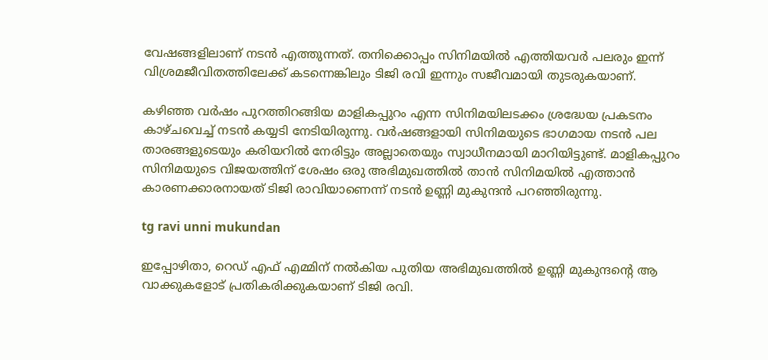വേഷങ്ങളിലാണ് നടൻ എത്തുന്നത്. തനിക്കൊപ്പം സിനിമയിൽ എത്തിയവർ പലരും ഇന്ന് വിശ്രമജീവിതത്തിലേക്ക് കടന്നെങ്കിലും ടിജി രവി ഇന്നും സജീവമായി തുടരുകയാണ്.

കഴിഞ്ഞ വർഷം പുറത്തിറങ്ങിയ മാളികപ്പുറം എന്ന സിനിമയിലടക്കം ശ്രദ്ധേയ പ്രകടനം കാഴ്ചവെച്ച് നടൻ കയ്യടി നേടിയിരുന്നു. വർഷങ്ങളായി സിനിമയുടെ ഭാഗമായ നടൻ പല താരങ്ങളുടെയും കരിയറിൽ നേരിട്ടും അല്ലാതെയും സ്വാധീനമായി മാറിയിട്ടുണ്ട്. മാളികപ്പുറം സിനിമയുടെ വിജയത്തിന് ശേഷം ഒരു അഭിമുഖത്തിൽ താൻ സിനിമയിൽ എത്താൻ കാരണക്കാരനായത് ടിജി രാവിയാണെന്ന് നടൻ ഉണ്ണി മുകുന്ദൻ പറഞ്ഞിരുന്നു.

tg ravi unni mukundan

ഇപ്പോഴിതാ, റെഡ് എഫ് എമ്മിന് നൽകിയ പുതിയ അഭിമുഖത്തിൽ ഉണ്ണി മുകുന്ദന്റെ ആ വാക്കുകളോട് പ്രതികരിക്കുകയാണ് ടിജി രവി.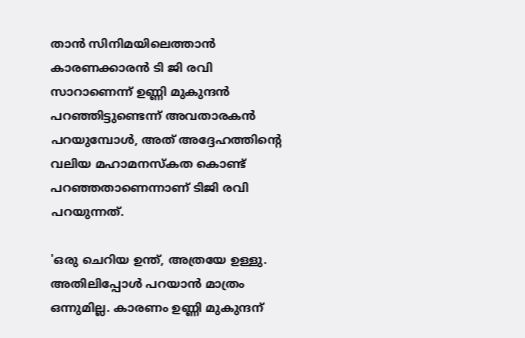താൻ സിനിമയിലെത്താൻ കാരണക്കാരൻ ടി ജി രവി സാറാണെന്ന് ഉണ്ണി മുകുന്ദൻ പറഞ്ഞിട്ടുണ്ടെന്ന് അവതാരകൻ പറയുമ്പോൾ, അത് അദ്ദേഹത്തിന്റെ വലിയ മഹാമനസ്‌കത കൊണ്ട് പറഞ്ഞതാണെന്നാണ് ടിജി രവി പറയുന്നത്.

'ഒരു ചെറിയ ഉന്ത്, അത്രയേ ഉള്ളു. അതിലിപ്പോൾ പറയാൻ മാത്രം ഒന്നുമില്ല. കാരണം ഉണ്ണി മുകുന്ദന്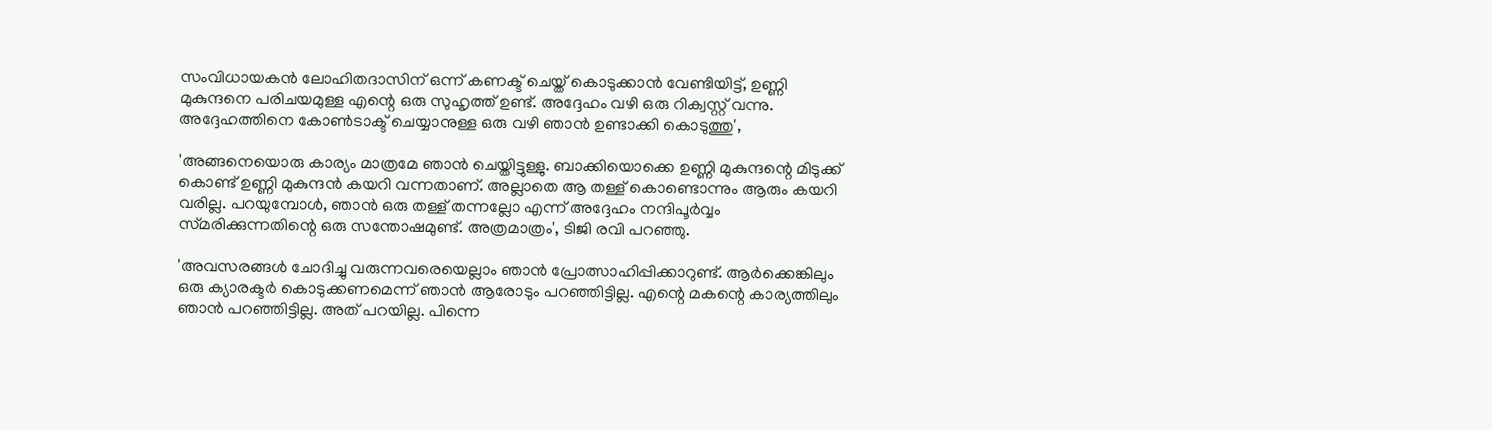സംവിധായകൻ ലോഹിതദാസിന് ഒന്ന് കണക്ട് ചെയ്ത് കൊടുക്കാൻ വേണ്ടിയിട്ട്, ഉണ്ണി മുകുന്ദനെ പരിചയമുള്ള എന്റെ ഒരു സുഹൃത്ത് ഉണ്ട്. അദ്ദേഹം വഴി ഒരു റിക്വസ്റ്റ് വന്നു. അദ്ദേഹത്തിനെ കോൺടാക്ട് ചെയ്യാനുള്ള ഒരു വഴി ഞാൻ ഉണ്ടാക്കി കൊടുത്തു',

'അങ്ങനെയൊരു കാര്യം മാത്രമേ ഞാൻ ചെയ്തിട്ടുള്ളു. ബാക്കിയൊക്കെ ഉണ്ണി മുകുന്ദന്റെ മിടുക്ക് കൊണ്ട് ഉണ്ണി മുകുന്ദൻ കയറി വന്നതാണ്. അല്ലാതെ ആ തള്ള് കൊണ്ടൊന്നും ആരും കയറി വരില്ല. പറയുമ്പോൾ, ഞാൻ ഒരു തള്ള് തന്നല്ലോ എന്ന് അദ്ദേഹം നന്ദിപൂർവ്വം സ്‌മരിക്കുന്നതിന്റെ ഒരു സന്തോഷമുണ്ട്. അത്രമാത്രം', ടിജി രവി പറഞ്ഞു.

'അവസരങ്ങൾ ചോദിച്ചു വരുന്നവരെയെല്ലാം ഞാൻ പ്രോത്സാഹിപ്പിക്കാറുണ്ട്. ആർക്കെങ്കിലും ഒരു ക്യാരക്ടർ കൊടുക്കണമെന്ന് ഞാൻ ആരോടും പറഞ്ഞിട്ടില്ല. എന്റെ മകന്റെ കാര്യത്തിലും ഞാൻ പറഞ്ഞിട്ടില്ല. അത് പറയില്ല. പിന്നെ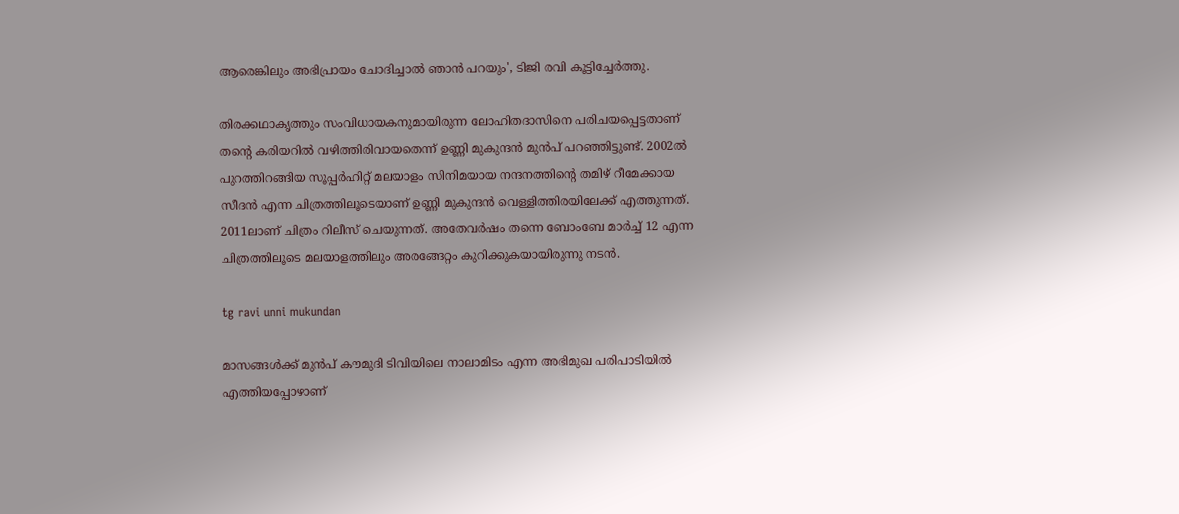ആരെങ്കിലും അഭിപ്രായം ചോദിച്ചാൽ ഞാൻ പറയും', ടിജി രവി കൂട്ടിച്ചേർത്തു.

തിരക്കഥാകൃത്തും സംവിധായകനുമായിരുന്ന ലോഹിതദാസിനെ പരിചയപ്പെട്ടതാണ് തന്റെ കരിയറിൽ വഴിത്തിരിവായതെന്ന് ഉണ്ണി മുകുന്ദൻ മുൻപ് പറഞ്ഞിട്ടുണ്ട്. 2002ൽ പുറത്തിറങ്ങിയ സൂപ്പർഹിറ്റ് മലയാളം സിനിമയായ നന്ദനത്തിന്റെ തമിഴ് റീമേക്കായ സീദൻ എന്ന ചിത്രത്തിലൂടെയാണ് ഉണ്ണി മുകുന്ദൻ വെള്ളിത്തിരയിലേക്ക് എത്തുന്നത്. 2011ലാണ് ചിത്രം റിലീസ് ചെയുന്നത്. അതേവർഷം തന്നെ ബോംബേ മാർച്ച് 12 എന്ന ചിത്രത്തിലൂടെ മലയാളത്തിലും അരങ്ങേറ്റം കുറിക്കുകയായിരുന്നു നടൻ.

tg ravi unni mukundan

മാസങ്ങൾക്ക് മുൻപ് കൗമുദി ടിവിയിലെ നാലാമിടം എന്ന അഭിമുഖ പരിപാടിയിൽ എത്തിയപ്പോഴാണ്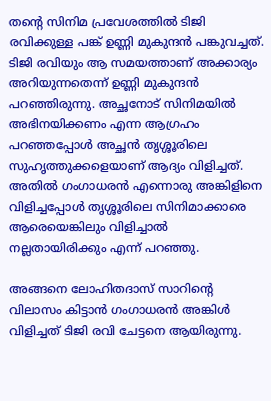തന്റെ സിനിമ പ്രവേശത്തിൽ ടിജി രവിക്കുള്ള പങ്ക് ഉണ്ണി മുകുന്ദൻ പങ്കുവച്ചത്. ടിജി രവിയും ആ സമയത്താണ് അക്കാര്യം അറിയുന്നതെന്ന് ഉണ്ണി മുകുന്ദൻ പറഞ്ഞിരുന്നു. അച്ഛനോട് സിനിമയിൽ അഭിനയിക്കണം എന്ന ആഗ്രഹം പറഞ്ഞപ്പോൾ അച്ഛൻ തൃശ്ശൂരിലെ സുഹൃത്തുക്കളെയാണ് ആദ്യം വിളിച്ചത്. അതിൽ ഗംഗാധരൻ എന്നൊരു അങ്കിളിനെ വിളിച്ചപ്പോൾ തൃശ്ശൂരിലെ സിനിമാക്കാരെ ആരെയെങ്കിലും വിളിച്ചാൽ നല്ലതായിരിക്കും എന്ന് പറഞ്ഞു.

അങ്ങനെ ലോഹിതദാസ് സാറിന്റെ വിലാസം കിട്ടാൻ ഗംഗാധരൻ അങ്കിൾ വിളിച്ചത് ടിജി രവി ചേട്ടനെ ആയിരുന്നു.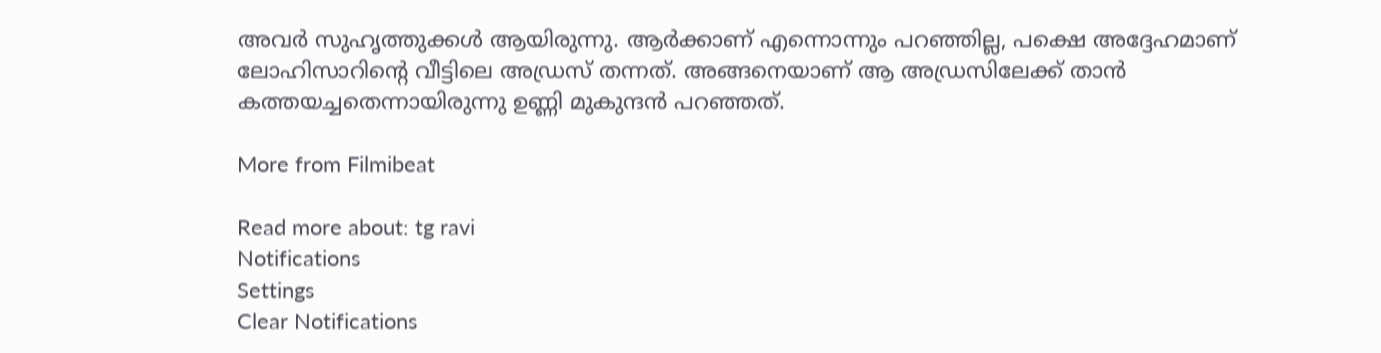അവർ സുഹൃത്തുക്കൾ ആയിരുന്നു. ആർക്കാണ് എന്നൊന്നും പറഞ്ഞില്ല, പക്ഷെ അദ്ദേഹമാണ് ലോഹിസാറിന്റെ വീട്ടിലെ അഡ്രസ് തന്നത്. അങ്ങനെയാണ് ആ അഡ്രസിലേക്ക് താൻ കത്തയച്ചതെന്നായിരുന്നു ഉണ്ണി മുകുന്ദൻ പറഞ്ഞത്.

More from Filmibeat

Read more about: tg ravi
Notifications
Settings
Clear Notifications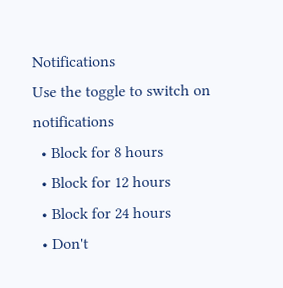Notifications
Use the toggle to switch on notifications
  • Block for 8 hours
  • Block for 12 hours
  • Block for 24 hours
  • Don't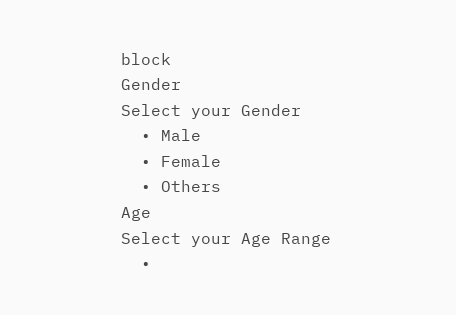block
Gender
Select your Gender
  • Male
  • Female
  • Others
Age
Select your Age Range
  •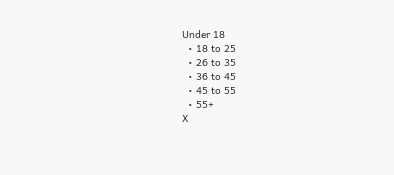Under 18
  • 18 to 25
  • 26 to 35
  • 36 to 45
  • 45 to 55
  • 55+
X